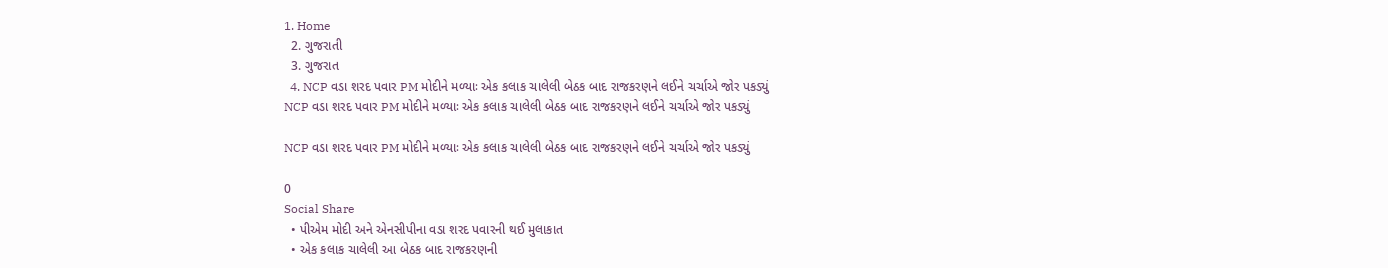1. Home
  2. ગુજરાતી
  3. ગુજરાત
  4. NCP વડા શરદ પવાર PM મોદીને મળ્યાઃ એક કલાક ચાલેલી બેઠક બાદ રાજકરણને લઈને ચર્ચાએ જોર પકડ્યું
NCP વડા શરદ પવાર PM મોદીને મળ્યાઃ એક કલાક ચાલેલી બેઠક બાદ રાજકરણને લઈને ચર્ચાએ જોર પકડ્યું

NCP વડા શરદ પવાર PM મોદીને મળ્યાઃ એક કલાક ચાલેલી બેઠક બાદ રાજકરણને લઈને ચર્ચાએ જોર પકડ્યું

0
Social Share
  • પીએમ મોદી અને એનસીપીના વડા શરદ પવારની થઈ મુલાકાત
  • એક કલાક ચાલેલી આ બેઠક બાદ રાજકરણની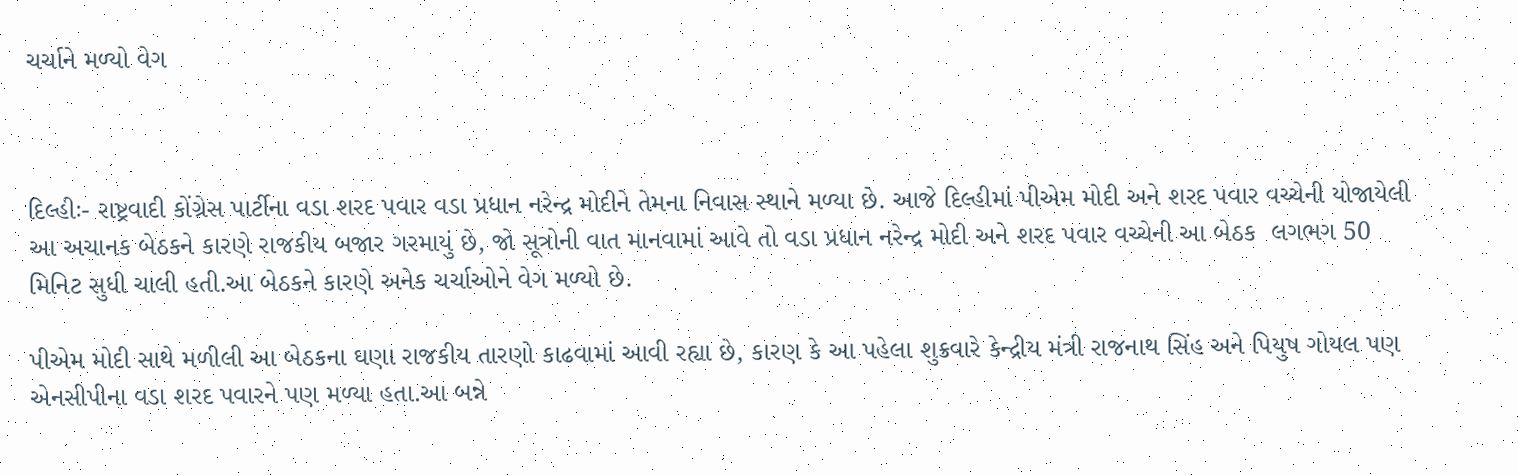ચર્ચાને મળ્યો વેગ



દિલ્હીઃ- રાષ્ટ્રવાદી કોંગ્રેસ પાર્ટીના વડા શરદ પવાર વડા પ્રધાન નરેન્દ્ર મોદીને તેમના નિવાસ સ્થાને મળ્યા છે. આજે દિલ્હીમાં પીએમ મોદી અને શરદ પવાર વચ્ચેની યોજાયેલી આ અચાનક બેઠકને કારણે રાજકીય બજાર ગરમાયું છે, જો સૂત્રોની વાત માનવામાં આવે તો વડા પ્રધાન નરેન્દ્ર મોદી અને શરદ પવાર વચ્ચેની આ બેઠક  લગભગ 50 મિનિટ સુધી ચાલી હતી.આ બેઠકને કારણે અનેક ચર્ચાઓને વેગ મળ્યો છે.

પીએમ મોદી સાથે મળીલી આ બેઠકના ઘણા રાજકીય તારણો કાઢવામાં આવી રહ્યા છે, કારણ કે આ પહેલા શુક્રવારે કેન્દ્રીય મંત્રી રાજનાથ સિંહ અને પિયુષ ગોયલ પણ એનસીપીના વડા શરદ પવારને પણ મળ્યા હતા.આ બન્ને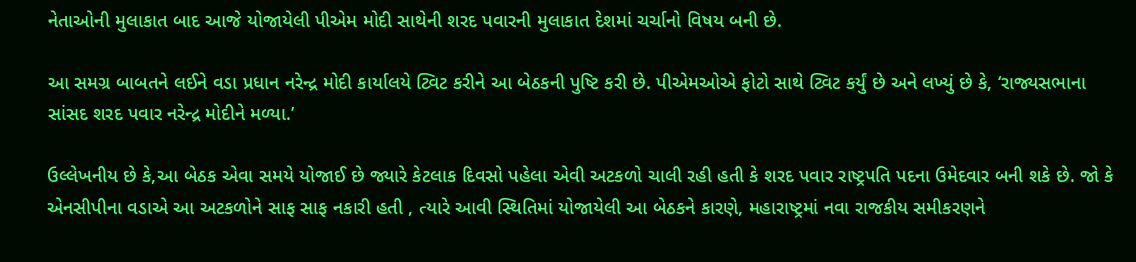નેતાઓની મુલાકાત બાદ આજે યોજાયેલી પીએમ મોદી સાથેની શરદ પવારની મુલાકાત દેશમાં ચર્ચાનો વિષય બની છે.

આ સમગ્ર બાબતને લઈને વડા પ્રધાન નરેન્દ્ર મોદી કાર્યાલયે ટ્વિટ કરીને આ બેઠકની પુષ્ટિ કરી છે. પીએમઓએ ફોટો સાથે ટ્વિટ કર્યું છે અને લખ્યું છે કે, ‘રાજ્યસભાના સાંસદ શરદ પવાર નરેન્દ્ર મોદીને મળ્યા.’

ઉલ્લેખનીય છે કે,આ બેઠક એવા સમયે યોજાઈ છે જ્યારે કેટલાક દિવસો પહેલા એવી અટકળો ચાલી રહી હતી કે શરદ પવાર રાષ્ટ્રપતિ પદના ઉમેદવાર બની શકે છે. જો કે એનસીપીના વડાએ આ અટકળોને સાફ સાફ નકારી હતી , ત્યારે આવી સ્થિતિમાં યોજાયેલી આ બેઠકને કારણે, મહારાષ્ટ્રમાં નવા રાજકીય સમીકરણને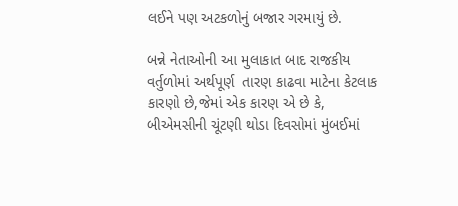લઈને પણ અટકળોનું બજાર ગરમાયું છે.

બન્ને નેતાઓની આ મુલાકાત બાદ રાજકીય વર્તુળોમાં અર્થપૂર્ણ  તારણ કાઢવા માટેના કેટલાક કારણો છે,જેમાં એક કારણ એ છે કે, બીએમસીની ચૂંટણી થોડા દિવસોમાં મુંબઈમાં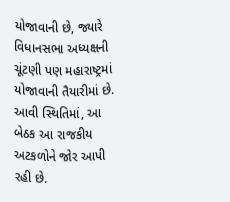યોજાવાની છે, જ્યારે વિધાનસભા અધ્યક્ષની ચૂંટણી પણ મહારાષ્ટ્રમાં યોજાવાની તૈયારીમાં છે. આવી સ્થિતિમાં, આ બેઠક આ રાજકીય અટકળોને જોર આપી રહી છે.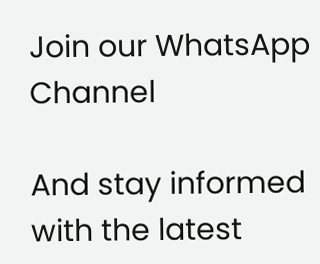Join our WhatsApp Channel

And stay informed with the latest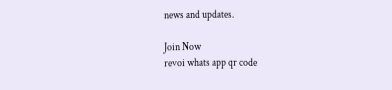news and updates.

Join Now
revoi whats app qr code